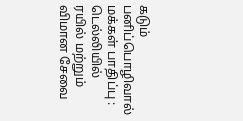கடும் பனிப்பொழிவால் மக்கள் பாதிப்பு : டெல்லியில் ரயில் மற்றும் விமான சேவை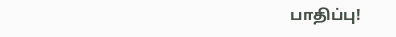பாதிப்பு!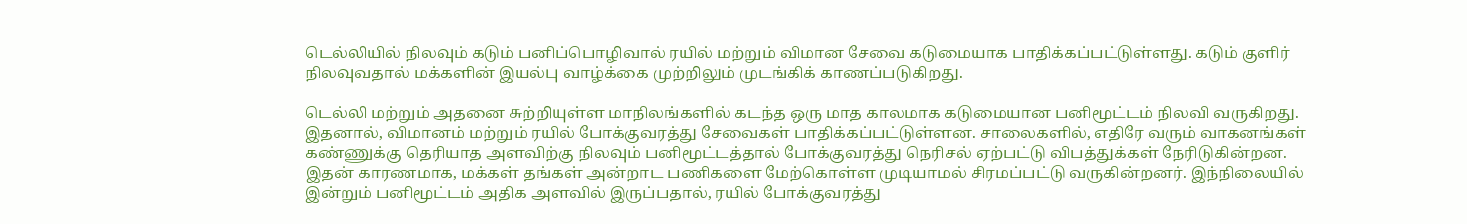டெல்லியில் நிலவும் கடும் பனிப்பொழிவால் ரயில் மற்றும் விமான சேவை கடுமையாக பாதிக்கப்பட்டுள்ளது. கடும் குளிர் நிலவுவதால் மக்களின் இயல்பு வாழ்க்கை முற்றிலும் முடங்கிக் காணப்படுகிறது.

டெல்லி மற்றும் அதனை சுற்றியுள்ள மாநிலங்களில் கடந்த ஒரு மாத காலமாக கடுமையான பனிமூட்டம் நிலவி வருகிறது. இதனால், விமானம் மற்றும் ரயில் போக்குவரத்து சேவைகள் பாதிக்கப்பட்டுள்ளன. சாலைகளில், எதிரே வரும் வாகனங்கள் கண்ணுக்கு தெரியாத அளவிற்கு நிலவும் பனிமூட்டத்தால் போக்குவரத்து நெரிசல் ஏற்பட்டு விபத்துக்கள் நேரிடுகின்றன. இதன் காரணமாக, மக்கள் தங்கள் அன்றாட பணிகளை மேற்கொள்ள முடியாமல் சிரமப்பட்டு வருகின்றனர். இந்நிலையில் இன்றும் பனிமூட்டம் அதிக அளவில் இருப்பதால், ரயில் போக்குவரத்து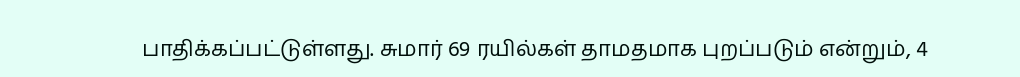பாதிக்கப்பட்டுள்ளது. சுமார் 69 ரயில்கள் தாமதமாக புறப்படும் என்றும், 4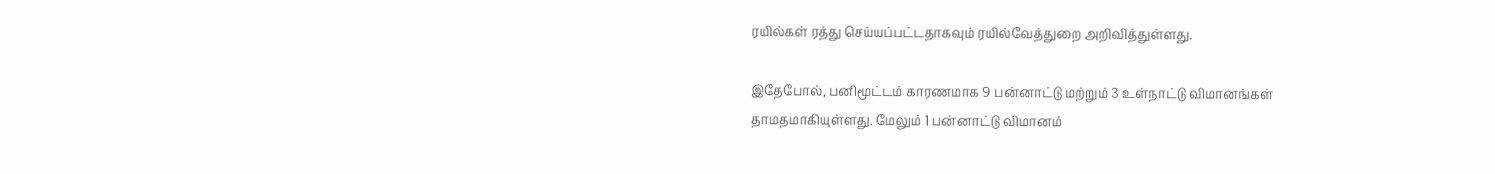ரயில்கள் ரத்து செய்யப்பட்டதாகவும் ரயில்வேத்துறை அறிவித்துள்ளது.

இதேபோல், பனிமூட்டம் காரணமாக 9 பன்னாட்டு மற்றும் 3 உள்நாட்டு விமானங்கள் தாமதமாகியுள்ளது. மேலும் 1 பன்னாட்டு விமானம்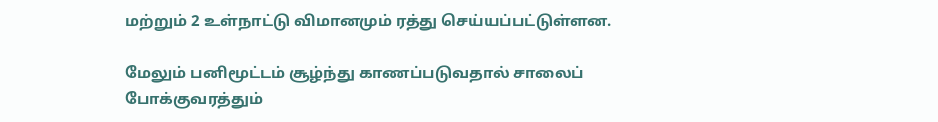மற்றும் 2 உள்நாட்டு விமானமும் ரத்து செய்யப்பட்டுள்ளன.

மேலும் பனிமூட்டம் சூழ்ந்து காணப்படுவதால் சாலைப் போக்குவரத்தும்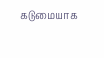கடுமையாக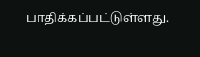பாதிக்கப்பட்டுள்ளது.